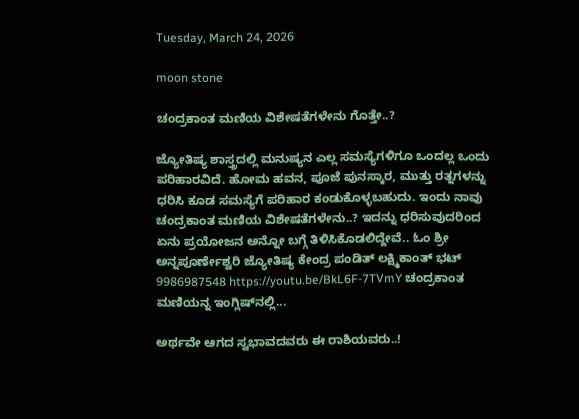Tuesday, March 24, 2026

moon stone

ಚಂದ್ರಕಾಂತ ಮಣಿಯ ವಿಶೇಷತೆಗಳೇನು ಗೊತ್ತೇ..?

ಜ್ಯೋತಿಷ್ಯ ಶಾಸ್ತ್ರದಲ್ಲಿ ಮನುಷ್ಯನ ಎಲ್ಲ ಸಮಸ್ಯೆಗಳಿಗೂ ಒಂದಲ್ಲ ಒಂದು ಪರಿಹಾರವಿದೆ. ಹೋಮ ಹವನ, ಪೂಜೆ ಪುನಸ್ಕಾರ, ಮುತ್ತು ರತ್ನಗಳನ್ನು ಧರಿಸಿ ಕೂಡ ಸಮಸ್ಯೆಗೆ ಪರಿಹಾರ ಕಂಡುಕೊಳ್ಳಬಹುದು. ಇಂದು ನಾವು ಚಂದ್ರಕಾಂತ ಮಣಿಯ ವಿಶೇಷತೆಗಳೇನು..? ಇದನ್ನು ಧರಿಸುವುದರಿಂದ ಏನು ಪ್ರಯೋಜನ ಅನ್ನೋ ಬಗ್ಗೆ ತಿಳಿಸಿಕೊಡಲಿದ್ದೇವೆ.. ಓಂ ಶ್ರೀ ಅನ್ನಪೂರ್ಣೇಶ್ವರಿ ಜ್ಯೋತಿಷ್ಯ ಕೇಂದ್ರ ಪಂಡಿತ್ ಲಕ್ಷ್ಮಿಕಾಂತ್ ಭಟ್ 9986987548 https://youtu.be/BkL6F-7TVmY ಚಂದ್ರಕಾಂತ ಮಣಿಯನ್ನ ಇಂಗ್ಲಿಷ್‌ನಲ್ಲಿ...

ಅರ್ಥವೇ ಆಗದ ಸ್ವಭಾವದವರು ಈ ರಾಶಿಯವರು..!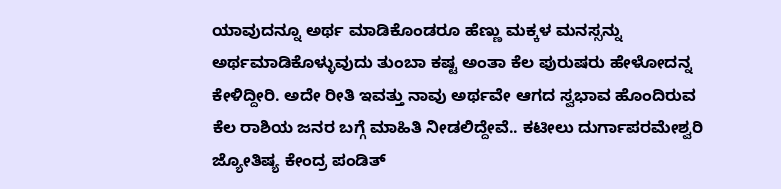ಯಾವುದನ್ನೂ ಅರ್ಥ ಮಾಡಿಕೊಂಡರೂ ಹೆಣ್ಣು ಮಕ್ಕಳ ಮನಸ್ಸನ್ನು ಅರ್ಥಮಾಡಿಕೊಳ್ಳುವುದು ತುಂಬಾ ಕಷ್ಟ ಅಂತಾ ಕೆಲ ಪುರುಷರು ಹೇಳೋದನ್ನ ಕೇಳಿದ್ದೀರಿ. ಅದೇ ರೀತಿ ಇವತ್ತು ನಾವು ಅರ್ಥವೇ ಆಗದ ಸ್ವಭಾವ ಹೊಂದಿರುವ ಕೆಲ ರಾಶಿಯ ಜನರ ಬಗ್ಗೆ ಮಾಹಿತಿ ನೀಡಲಿದ್ದೇವೆ.. ಕಟೀಲು ದುರ್ಗಾಪರಮೇಶ್ವರಿ ಜ್ಯೋತಿಷ್ಯ ಕೇಂದ್ರ ಪಂಡಿತ್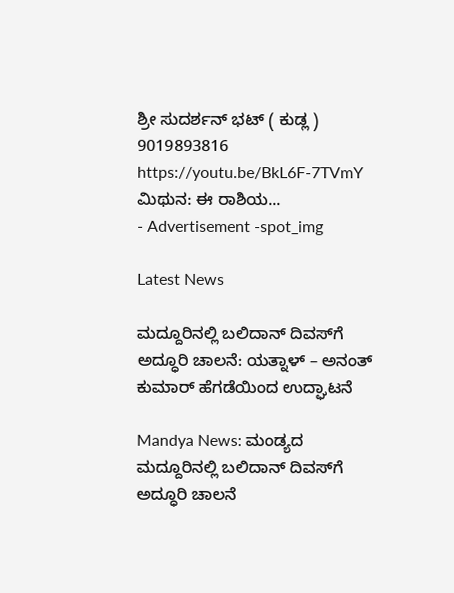ಶ್ರೀ ಸುದರ್ಶನ್ ಭಟ್ ( ಕುಡ್ಲ ) 9019893816 https://youtu.be/BkL6F-7TVmY ಮಿಥುನ: ಈ ರಾಶಿಯ...
- Advertisement -spot_img

Latest News

ಮದ್ದೂರಿನಲ್ಲಿ ಬಲಿದಾನ್ ದಿವಸ್‌ಗೆ ಅದ್ಧೂರಿ ಚಾಲನೆ: ಯತ್ನಾಳ್ – ಅನಂತ್ ಕುಮಾರ್ ಹೆಗಡೆಯಿಂದ ಉದ್ಘಾಟನೆ

Mandya News: ಮಂಡ್ಯದ ಮದ್ದೂರಿನಲ್ಲಿ ಬಲಿದಾನ್ ದಿವಸ್‌ಗೆ ಅದ್ಧೂರಿ ಚಾಲನೆ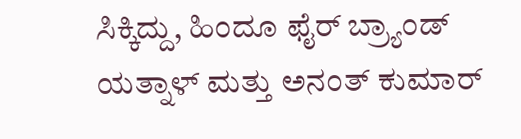ಸಿಕ್ಕಿದ್ದು, ಹಿಂದೂ ಫೈರ್ ಬ್ರ್ಯಾಂಡ್ ಯತ್ನಾಳ್ ಮತ್ತು ಅನಂತ್ ಕುಮಾರ್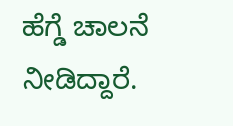ಹೆಗ್ಡೆ ಚಾಲನೆ ನೀಡಿದ್ದಾರೆ.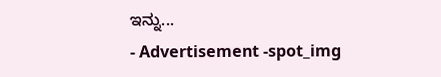ಇನ್ನು...
- Advertisement -spot_img